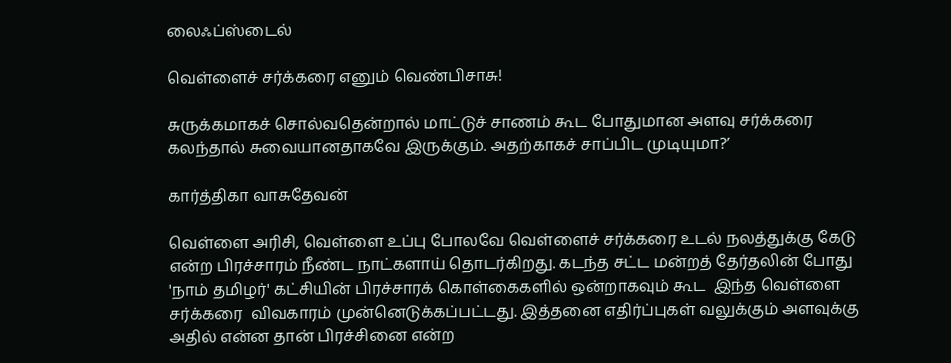லைஃப்ஸ்டைல்

வெள்ளைச் சர்க்கரை எனும் வெண்பிசாசு!

சுருக்கமாகச் சொல்வதென்றால் மாட்டுச் சாணம் கூட போதுமான அளவு சர்க்கரை கலந்தால் சுவையானதாகவே இருக்கும். அதற்காகச் சாப்பிட முடியுமா?’

கார்த்திகா வாசுதேவன்

வெள்ளை அரிசி, வெள்ளை உப்பு போலவே வெள்ளைச் சர்க்கரை உடல் நலத்துக்கு கேடு என்ற பிரச்சாரம் நீண்ட நாட்களாய் தொடர்கிறது. கடந்த சட்ட மன்றத் தேர்தலின் போது 'நாம் தமிழர்' கட்சியின் பிரச்சாரக் கொள்கைகளில் ஒன்றாகவும் கூட  இந்த வெள்ளை சர்க்கரை  விவகாரம் முன்னெடுக்கப்பட்டது. இத்தனை எதிர்ப்புகள் வலுக்கும் அளவுக்கு அதில் என்ன தான் பிரச்சினை என்ற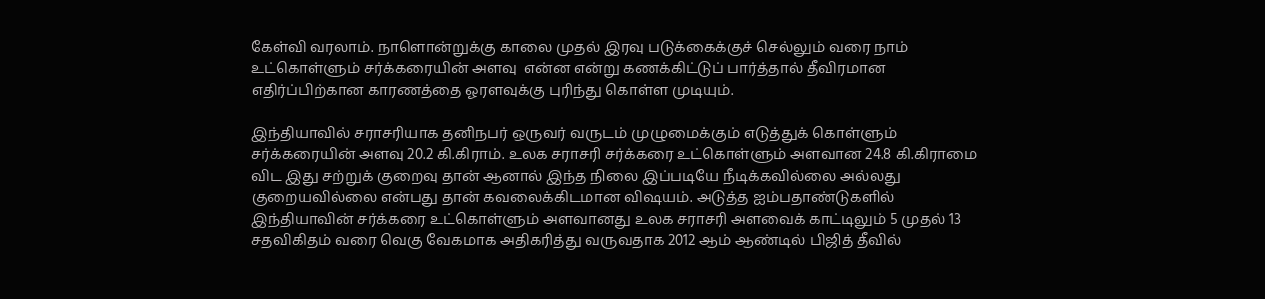கேள்வி வரலாம். நாளொன்றுக்கு காலை முதல் இரவு படுக்கைக்குச் செல்லும் வரை நாம் உட்கொள்ளும் சர்க்கரையின் அளவு  என்ன என்று கணக்கிட்டுப் பார்த்தால் தீவிரமான எதிர்ப்பிற்கான காரணத்தை ஓரளவுக்கு புரிந்து கொள்ள முடியும்.

இந்தியாவில் சராசரியாக தனிநபர் ஒருவர் வருடம் முழுமைக்கும் எடுத்துக் கொள்ளும் சர்க்கரையின் அளவு 20.2 கி.கிராம். உலக சராசரி சர்க்கரை உட்கொள்ளும் அளவான 24.8 கி.கிராமை  விட இது சற்றுக் குறைவு தான் ஆனால் இந்த நிலை இப்படியே நீடிக்கவில்லை அல்லது குறையவில்லை என்பது தான் கவலைக்கிடமான விஷயம். அடுத்த ஐம்பதாண்டுகளில் இந்தியாவின் சர்க்கரை உட்கொள்ளும் அளவானது உலக சராசரி அளவைக் காட்டிலும் 5 முதல் 13 சதவிகிதம் வரை வெகு வேகமாக அதிகரித்து வருவதாக 2012 ஆம் ஆண்டில் பிஜித் தீவில்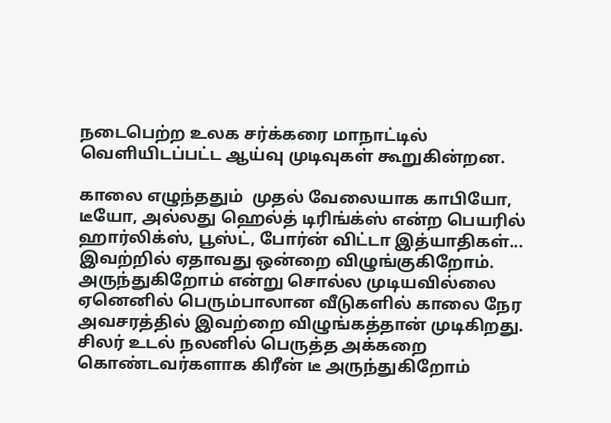நடைபெற்ற உலக சர்க்கரை மாநாட்டில் வெளியிடப்பட்ட ஆய்வு முடிவுகள் கூறுகின்றன.

காலை எழுந்ததும்  முதல் வேலையாக காபியோ, டீயோ, அல்லது ஹெல்த் டிரிங்க்ஸ் என்ற பெயரில் ஹார்லிக்ஸ், பூஸ்ட், போர்ன் விட்டா இத்யாதிகள்... இவற்றில் ஏதாவது ஒன்றை விழுங்குகிறோம். அருந்துகிறோம் என்று சொல்ல முடியவில்லை ஏனெனில் பெரும்பாலான வீடுகளில் காலை நேர அவசரத்தில் இவற்றை விழுங்கத்தான் முடிகிறது. சிலர் உடல் நலனில் பெருத்த அக்கறை கொண்டவர்களாக கிரீன் டீ அருந்துகிறோம்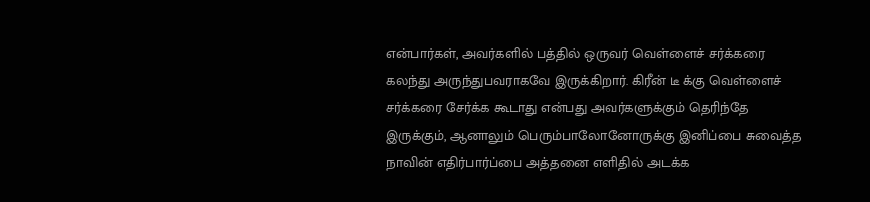என்பார்கள், அவர்களில் பத்தில் ஒருவர் வெள்ளைச் சர்க்கரை கலந்து அருந்துபவராகவே இருக்கிறார். கிரீன் டீ க்கு வெள்ளைச் சர்க்கரை சேர்க்க கூடாது என்பது அவர்களுக்கும் தெரிந்தே இருக்கும், ஆனாலும் பெரும்பாலோனோருக்கு இனிப்பை சுவைத்த நாவின் எதிர்பார்ப்பை அத்தனை எளிதில் அடக்க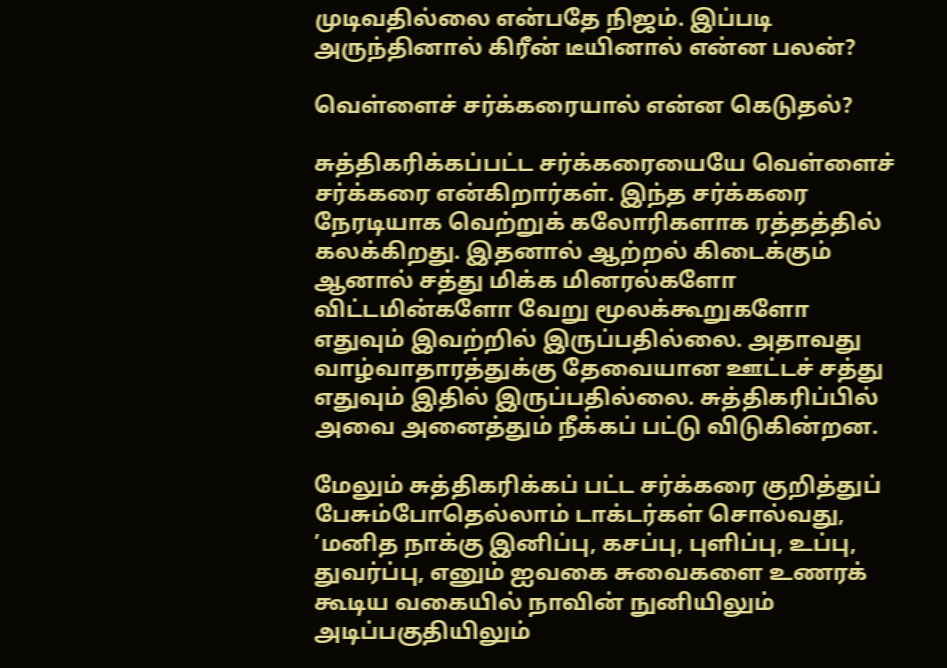முடிவதில்லை என்பதே நிஜம். இப்படி அருந்தினால் கிரீன் டீயினால் என்ன பலன்?

வெள்ளைச் சர்க்கரையால் என்ன கெடுதல்?

சுத்திகரிக்கப்பட்ட சர்க்கரையையே வெள்ளைச் சர்க்கரை என்கிறார்கள். இந்த சர்க்கரை நேரடியாக வெற்றுக் கலோரிகளாக ரத்தத்தில் கலக்கிறது. இதனால் ஆற்றல் கிடைக்கும் ஆனால் சத்து மிக்க மினரல்களோ விட்டமின்களோ வேறு மூலக்கூறுகளோ எதுவும் இவற்றில் இருப்பதில்லை. அதாவது வாழ்வாதாரத்துக்கு தேவையான ஊட்டச் சத்து எதுவும் இதில் இருப்பதில்லை. சுத்திகரிப்பில் அவை அனைத்தும் நீக்கப் பட்டு விடுகின்றன.

மேலும் சுத்திகரிக்கப் பட்ட சர்க்கரை குறித்துப் பேசும்போதெல்லாம் டாக்டர்கள் சொல்வது, ’மனித நாக்கு இனிப்பு, கசப்பு, புளிப்பு, உப்பு, துவர்ப்பு, எனும் ஐவகை சுவைகளை உணரக் கூடிய வகையில் நாவின் நுனியிலும் அடிப்பகுதியிலும்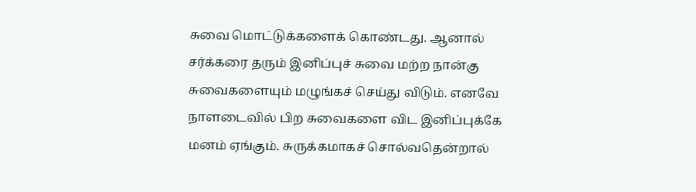சுவை மொட்டுக்களைக் கொண்டது. ஆனால் சர்க்கரை தரும் இனிப்புச் சுவை மற்ற நான்கு சுவைகளையும் மழுங்கச் செய்து விடும். எனவே நாளடைவில் பிற சுவைகளை விட இனிப்புக்கே மனம் ஏங்கும். சுருக்கமாகச் சொல்வதென்றால்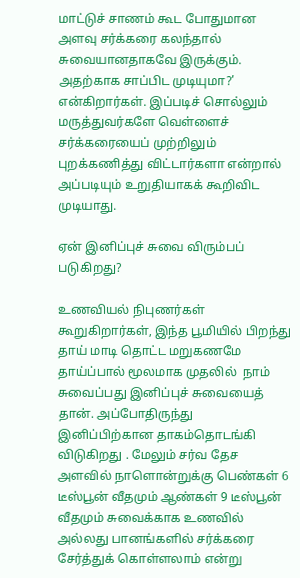மாட்டுச் சாணம் கூட போதுமான அளவு சர்க்கரை கலந்தால் சுவையானதாகவே இருக்கும். அதற்காக சாப்பிட முடியுமா?’ என்கிறார்கள். இப்படிச் சொல்லும் மருத்துவர்களே வெள்ளைச் சர்க்கரையைப் முற்றிலும் புறக்கணித்து விட்டார்களா என்றால் அப்படியும் உறுதியாகக் கூறிவிட முடியாது.

ஏன் இனிப்புச் சுவை விரும்பப் படுகிறது?

உணவியல் நிபுணர்கள் கூறுகிறார்கள், இந்த பூமியில் பிறந்து தாய் மாடி தொட்ட மறுகணமே தாய்ப்பால் மூலமாக முதலில்  நாம் சுவைப்பது இனிப்புச் சுவையைத் தான். அப்போதிருந்து  இனிப்பிற்கான தாகம்தொடங்கி விடுகிறது . மேலும் சர்வ தேச அளவில் நாளொன்றுக்கு பெண்கள் 6 டீஸ்பூன் வீதமும் ஆண்கள் 9 டீஸ்பூன் வீதமும் சுவைக்காக உணவில் அல்லது பானங்களில் சர்க்கரை சேர்த்துக் கொள்ளலாம் என்று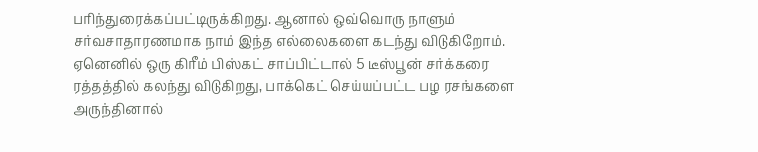பரிந்துரைக்கப்பட்டிருக்கிறது. ஆனால் ஒவ்வொரு நாளும் சர்வசாதாரணமாக நாம் இந்த எல்லைகளை கடந்து விடுகிறோம். ஏனெனில் ஒரு கிரீம் பிஸ்கட் சாப்பிட்டால் 5 டீஸ்பூன் சர்க்கரை ரத்தத்தில் கலந்து விடுகிறது, பாக்கெட் செய்யப்பட்ட பழ ரசங்களை அருந்தினால்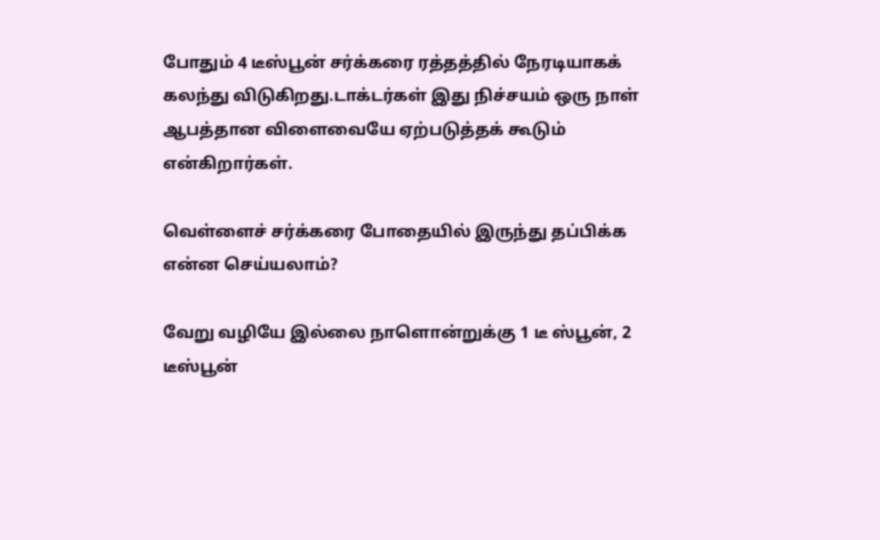போதும் 4 டீஸ்பூன் சர்க்கரை ரத்தத்தில் நேரடியாகக் கலந்து விடுகிறது.டாக்டர்கள் இது நிச்சயம் ஒரு நாள் ஆபத்தான விளைவையே ஏற்படுத்தக் கூடும் என்கிறார்கள்.

வெள்ளைச் சர்க்கரை போதையில் இருந்து தப்பிக்க என்ன செய்யலாம்?

வேறு வழியே இல்லை நாளொன்றுக்கு 1 டீ ஸ்பூன், 2 டீஸ்பூன்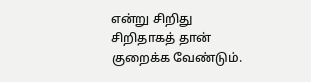என்று சிறிது சிறிதாகத் தான் குறைக்க வேண்டும்.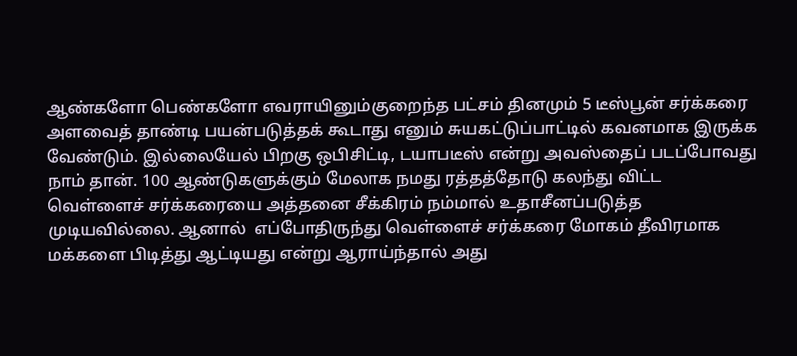ஆண்களோ பெண்களோ எவராயினும்குறைந்த பட்சம் தினமும் 5 டீஸ்பூன் சர்க்கரை அளவைத் தாண்டி பயன்படுத்தக் கூடாது எனும் சுயகட்டுப்பாட்டில் கவனமாக இருக்க வேண்டும். இல்லையேல் பிறகு ஒபிசிட்டி, டயாபடீஸ் என்று அவஸ்தைப் படப்போவது நாம் தான். 100 ஆண்டுகளுக்கும் மேலாக நமது ரத்தத்தோடு கலந்து விட்ட வெள்ளைச் சர்க்கரையை அத்தனை சீக்கிரம் நம்மால் உதாசீனப்படுத்த முடியவில்லை. ஆனால்  எப்போதிருந்து வெள்ளைச் சர்க்கரை மோகம் தீவிரமாக மக்களை பிடித்து ஆட்டியது என்று ஆராய்ந்தால் அது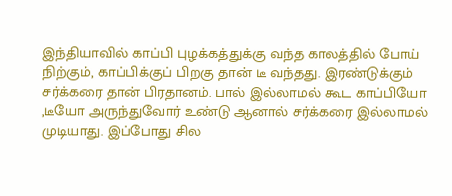இந்தியாவில் காப்பி புழக்கத்துக்கு வந்த காலத்தில் போய்  நிற்கும், காப்பிக்குப் பிறகு தான் டீ வந்தது. இரண்டுக்கும் சர்க்கரை தான் பிரதானம். பால் இல்லாமல் கூட காப்பியோ ,டீயோ அருந்துவோர் உண்டு ஆனால் சர்க்கரை இல்லாமல் முடியாது. இப்போது சில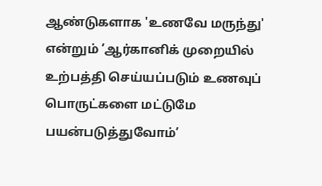ஆண்டுகளாக 'உணவே மருந்து' என்றும் ’ஆர்கானிக் முறையில் உற்பத்தி செய்யப்படும் உணவுப் பொருட்களை மட்டுமே பயன்படுத்துவோம்’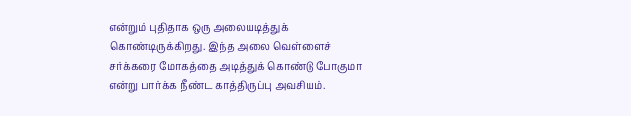என்றும் புதிதாக ஒரு அலையடித்துக் கொண்டிருக்கிறது. இந்த அலை வெள்ளைச் சர்க்கரை மோகத்தை அடித்துக் கொண்டு போகுமா என்று பார்க்க நீண்ட காத்திருப்பு அவசியம்.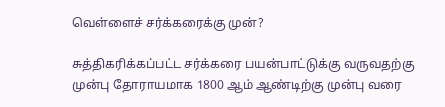வெள்ளைச் சர்க்கரைக்கு முன்?

சுத்திகரிக்கப்பட்ட சர்க்கரை பயன்பாட்டுக்கு வருவதற்கு முன்பு தோராயமாக 1800 ஆம் ஆண்டிற்கு முன்பு வரை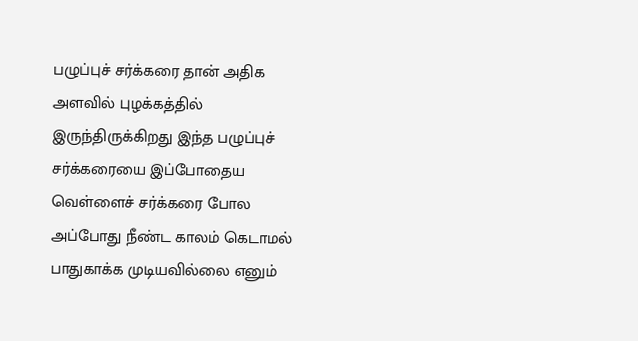பழுப்புச் சர்க்கரை தான் அதிக அளவில் புழக்கத்தில் இருந்திருக்கிறது இந்த பழுப்புச் சர்க்கரையை இப்போதைய வெள்ளைச் சர்க்கரை போல அப்போது நீண்ட காலம் கெடாமல் பாதுகாக்க முடியவில்லை எனும்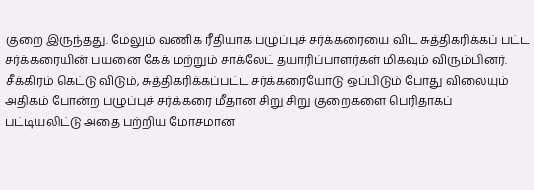குறை இருந்தது. மேலும் வணிக ரீதியாக பழுப்புச் சர்க்கரையை விட சுத்திகரிக்கப் பட்ட சர்க்கரையின் பயனை கேக் மற்றும் சாக்லேட் தயாரிப்பாளர்கள் மிகவும் விரும்பினர். சீக்கிரம் கெட்டு விடும், சுத்திகரிக்கப்பட்ட சர்க்கரையோடு ஒப்பிடும் போது விலையும் அதிகம் போன்ற பழுப்புச் சர்க்கரை மீதான சிறு சிறு குறைகளை பெரிதாகப் பட்டியலிட்டு அதை பற்றிய மோசமான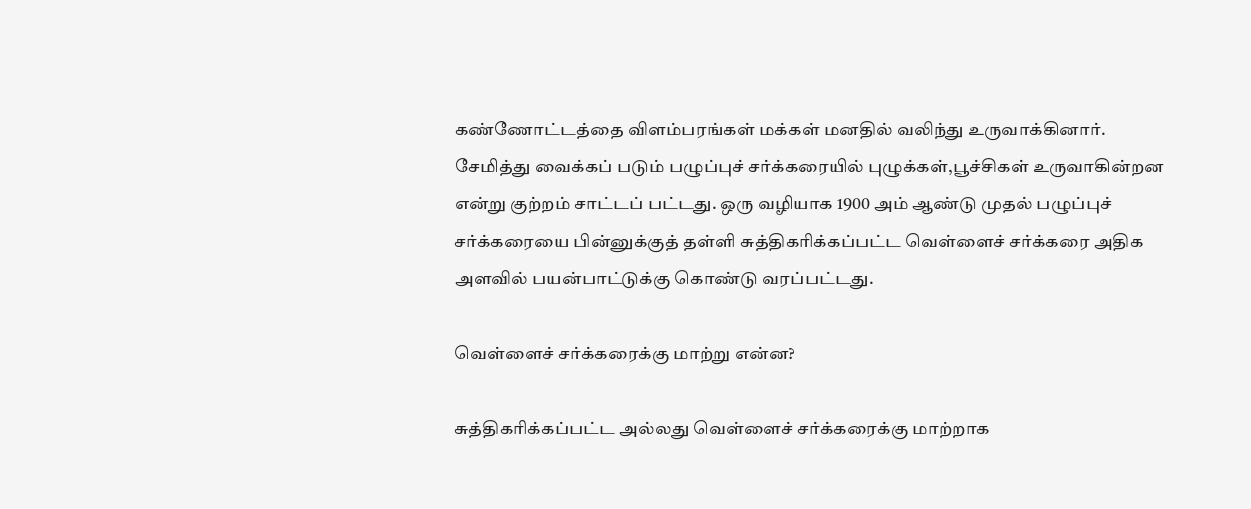கண்ணோட்டத்தை விளம்பரங்கள் மக்கள் மனதில் வலிந்து உருவாக்கினார். சேமித்து வைக்கப் படும் பழுப்புச் சர்க்கரையில் புழுக்கள்,பூச்சிகள் உருவாகின்றன என்று குற்றம் சாட்டப் பட்டது. ஒரு வழியாக 1900 அம் ஆண்டு முதல் பழுப்புச் சர்க்கரையை பின்னுக்குத் தள்ளி சுத்திகரிக்கப்பட்ட வெள்ளைச் சர்க்கரை அதிக அளவில் பயன்பாட்டுக்கு கொண்டு வரப்பட்டது.

வெள்ளைச் சர்க்கரைக்கு மாற்று என்ன?

சுத்திகரிக்கப்பட்ட அல்லது வெள்ளைச் சர்க்கரைக்கு மாற்றாக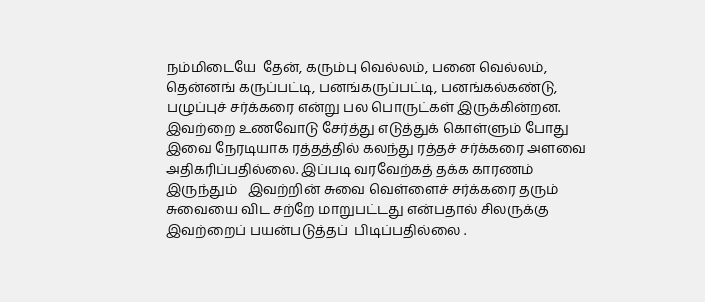நம்மிடையே  தேன், கரும்பு வெல்லம், பனை வெல்லம், தென்னங் கருப்பட்டி, பனங்கருப்பட்டி, பனங்கல்கண்டு, பழுப்புச் சர்க்கரை என்று பல பொருட்கள் இருக்கின்றன. இவற்றை உணவோடு சேர்த்து எடுத்துக் கொள்ளும் போது இவை நேரடியாக ரத்தத்தில் கலந்து ரத்தச் சர்க்கரை அளவை அதிகரிப்பதில்லை. இப்படி வரவேற்கத் தக்க காரணம் இருந்தும்   இவற்றின் சுவை வெள்ளைச் சர்க்கரை தரும் சுவையை விட சற்றே மாறுபட்டது என்பதால் சிலருக்கு இவற்றைப் பயன்படுத்தப்  பிடிப்பதில்லை .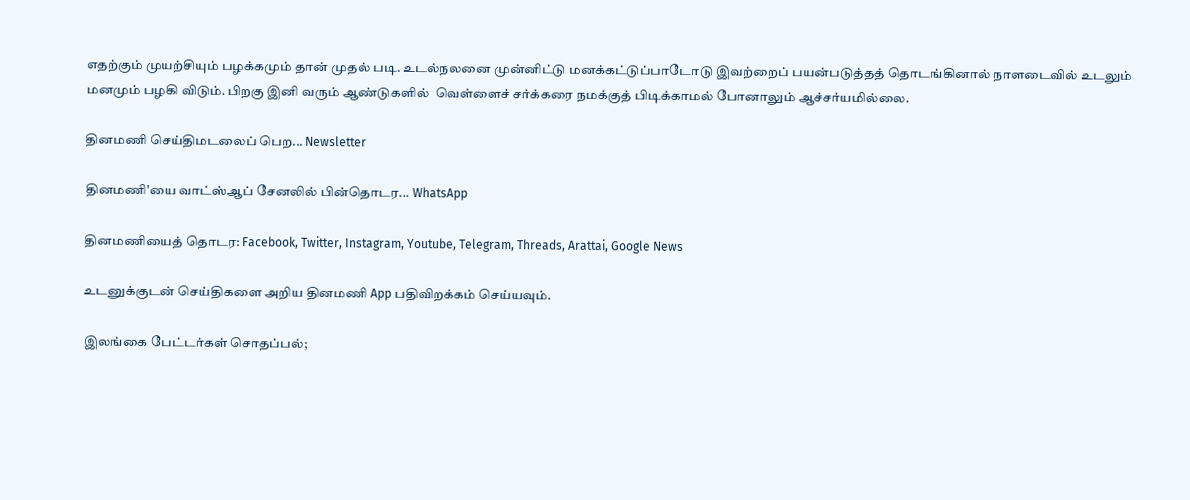எதற்கும் முயற்சியும் பழக்கமும் தான் முதல் படி. உடல்நலனை முன்னிட்டு மனக்கட்டுப்பாடோடு இவற்றைப் பயன்படுத்தத் தொடங்கினால் நாளடைவில் உடலும் மனமும் பழகி விடும். பிறகு இனி வரும் ஆண்டுகளில்  வெள்ளைச் சர்க்கரை நமக்குத் பிடிக்காமல் போனாலும் ஆச்சர்யமில்லை.

தினமணி செய்திமடலைப் பெற... Newsletter

தினமணி'யை வாட்ஸ்ஆப் சேனலில் பின்தொடர... WhatsApp

தினமணியைத் தொடர: Facebook, Twitter, Instagram, Youtube, Telegram, Threads, Arattai, Google News

உடனுக்குடன் செய்திகளை அறிய தினமணி App பதிவிறக்கம் செய்யவும்.

இலங்கை பேட்டர்கள் சொதப்பல்;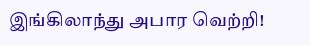இங்கிலாந்து அபார வெற்றி!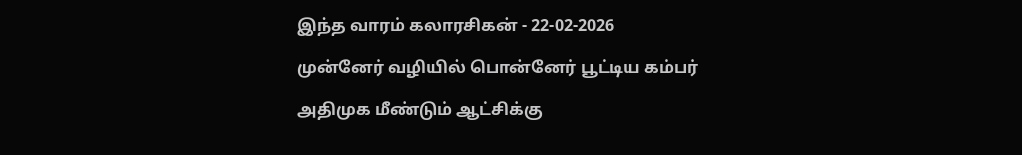இந்த வாரம் கலாரசிகன் - 22-02-2026

முன்னேர் வழியில் பொன்னேர் பூட்டிய கம்பர்

அதிமுக மீண்டும் ஆட்சிக்கு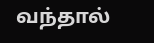வந்தால்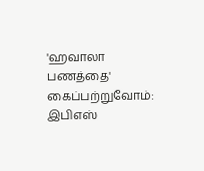'ஹவாலா பணத்தை' கைப்பற்றுவோம்: இபிஎஸ்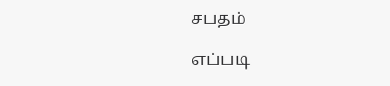சபதம்

எப்படி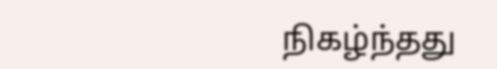நிகழ்ந்தது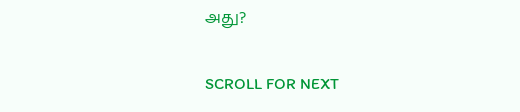அது?

SCROLL FOR NEXT